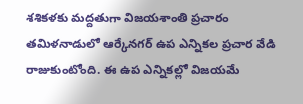శశికళకు మద్దతుగా విజయశాంతి ప్రచారం
తమిళనాడులో ఆర్కేనగర్ ఉప ఎన్నికల ప్రచార వేడి రాజుకుంటోంది. ఈ ఉప ఎన్నికల్లో విజయమే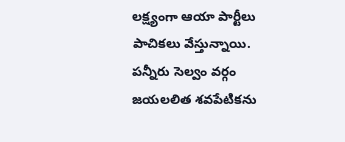లక్ష్యంగా ఆయా పార్టీలు పాచికలు వేస్తున్నాయి. పన్నీరు సెల్వం వర్గం జయలలిత శవపేటికను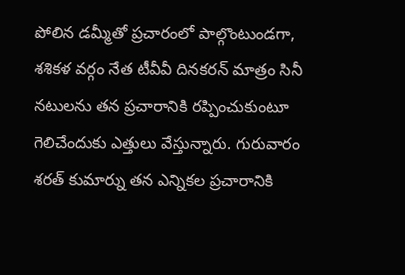పోలిన డమ్మీతో ప్రచారంలో పాల్గొంటుండగా, శశికళ వర్గం నేత టీవీవీ దినకరన్ మాత్రం సినీ నటులను తన ప్రచారానికి రప్పించుకుంటూ గెలిచేందుకు ఎత్తులు వేస్తున్నారు. గురువారం శరత్ కుమార్ను తన ఎన్నికల ప్రచారానికి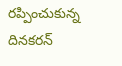రప్పించుకున్న దినకరన్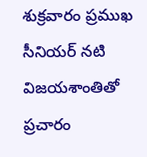శుక్రవారం ప్రముఖ సీనియర్ నటి విజయశాంతితో ప్రచారం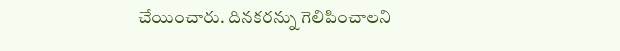చేయించారు. దినకరన్ను గెలిపించాలని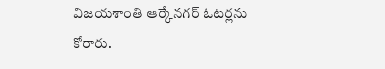విజయశాంతి ఆర్కేనగర్ ఓటర్లను కోరారు.